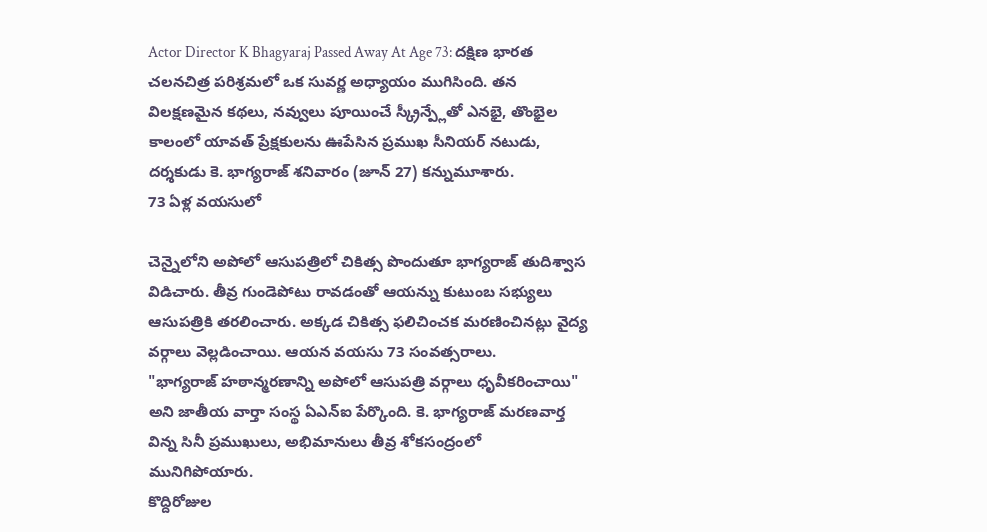Actor Director K Bhagyaraj Passed Away At Age 73: దక్షిణ భారత చలనచిత్ర పరిశ్రమలో ఒక సువర్ణ అధ్యాయం ముగిసింది. తన విలక్షణమైన కథలు, నవ్వులు పూయించే స్క్రీన్ప్లేతో ఎనభై, తొంభైల కాలంలో యావత్ ప్రేక్షకులను ఊపేసిన ప్రముఖ సీనియర్ నటుడు, దర్శకుడు కె. భాగ్యరాజ్ శనివారం (జూన్ 27) కన్నుమూశారు.
73 ఏళ్ల వయసులో

చెన్నైలోని అపోలో ఆసుపత్రిలో చికిత్స పొందుతూ భాగ్యరాజ్ తుదిశ్వాస విడిచారు. తీవ్ర గుండెపోటు రావడంతో ఆయన్ను కుటుంబ సభ్యులు ఆసుపత్రికి తరలించారు. అక్కడ చికిత్స ఫలిచించక మరణించినట్లు వైద్య వర్గాలు వెల్లడించాయి. ఆయన వయసు 73 సంవత్సరాలు.
"భాగ్యరాజ్ హఠాన్మరణాన్ని అపోలో ఆసుపత్రి వర్గాలు ధృవీకరించాయి" అని జాతీయ వార్తా సంస్థ ఏఎన్ఐ పేర్కొంది. కె. భాగ్యరాజ్ మరణవార్త విన్న సినీ ప్రముఖులు, అభిమానులు తీవ్ర శోకసంద్రంలో మునిగిపోయారు.
కొద్దిరోజుల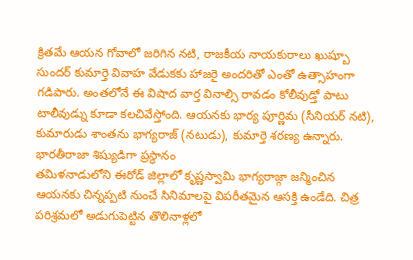క్రితమే ఆయన గోవాలో జరిగిన నటి, రాజకీయ నాయకురాలు ఖుష్బూ సుందర్ కుమార్తె వివాహ వేడుకకు హాజరై అందరితో ఎంతో ఉత్సాహంగా గడిపారు. అంతలోనే ఈ విషాద వార్త వినాల్సి రావడం కోలీవుడ్తో పాటు టాలీవుడ్ను కూడా కలచివేస్తోంది. ఆయనకు భార్య పూర్ణిమ (సీనియర్ నటి), కుమారుడు శాంతను భాగ్యరాజ్ (నటుడు), కుమార్తె శరణ్య ఉన్నారు.
భారతీరాజా శిష్యుడిగా ప్రస్థానం
తమిళనాడులోని ఈరోడ్ జిల్లాలో కృష్ణస్వామి భాగ్యరాజ్గా జన్మించిన ఆయనకు చిన్నప్పటి నుంచే సినిమాలపై విపరీతమైన ఆసక్తి ఉండేది. చిత్ర పరిశ్రమలో అడుగుపెట్టిన తొలినాళ్లలో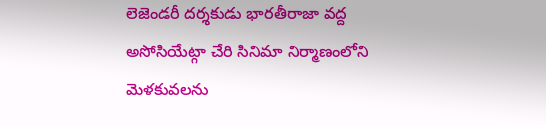లెజెండరీ దర్శకుడు భారతీరాజా వద్ద అసోసియేట్గా చేరి సినిమా నిర్మాణంలోని మెళకువలను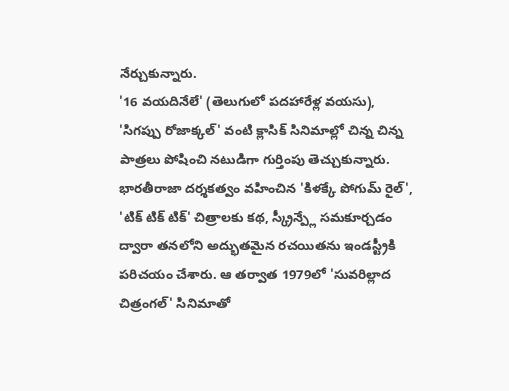నేర్చుకున్నారు.
'16 వయదినేలే' (తెలుగులో పదహారేళ్ల వయసు), 'సిగప్పు రోజాక్కల్' వంటి క్లాసిక్ సినిమాల్లో చిన్న చిన్న పాత్రలు పోషించి నటుడిగా గుర్తింపు తెచ్చుకున్నారు. భారతీరాజా దర్శకత్వం వహించిన 'కిళక్కే పోగుమ్ రైల్', 'టిక్ టిక్ టిక్' చిత్రాలకు కథ, స్క్రీన్ప్లే సమకూర్చడం ద్వారా తనలోని అద్భుతమైన రచయితను ఇండస్ట్రీకి పరిచయం చేశారు. ఆ తర్వాత 1979లో 'సువరిల్లాద చిత్రంగల్' సినిమాతో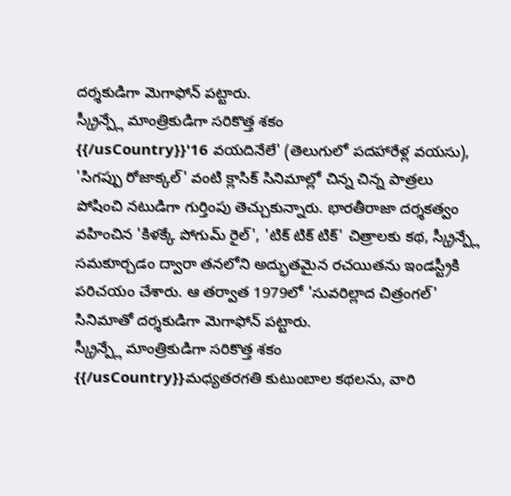దర్శకుడిగా మెగాఫోన్ పట్టారు.
స్క్రీన్ప్లే మాంత్రికుడిగా సరికొత్త శకం
{{/usCountry}}'16 వయదినేలే' (తెలుగులో పదహారేళ్ల వయసు), 'సిగప్పు రోజాక్కల్' వంటి క్లాసిక్ సినిమాల్లో చిన్న చిన్న పాత్రలు పోషించి నటుడిగా గుర్తింపు తెచ్చుకున్నారు. భారతీరాజా దర్శకత్వం వహించిన 'కిళక్కే పోగుమ్ రైల్', 'టిక్ టిక్ టిక్' చిత్రాలకు కథ, స్క్రీన్ప్లే సమకూర్చడం ద్వారా తనలోని అద్భుతమైన రచయితను ఇండస్ట్రీకి పరిచయం చేశారు. ఆ తర్వాత 1979లో 'సువరిల్లాద చిత్రంగల్' సినిమాతో దర్శకుడిగా మెగాఫోన్ పట్టారు.
స్క్రీన్ప్లే మాంత్రికుడిగా సరికొత్త శకం
{{/usCountry}}మధ్యతరగతి కుటుంబాల కథలను, వారి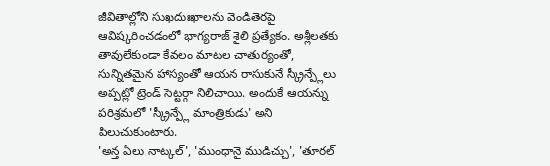జీవితాల్లోని సుఖదుఃఖాలను వెండితెరపై ఆవిష్కరించడంలో భాగ్యరాజ్ శైలి ప్రత్యేకం. అశ్లీలతకు తావులేకుండా కేవలం మాటల చాతుర్యంతో, సున్నితమైన హాస్యంతో ఆయన రాసుకునే స్క్రీన్ప్లేలు అప్పట్లో ట్రెండ్ సెట్టర్గా నిలిచాయి. అందుకే ఆయన్ను పరిశ్రమలో 'స్క్రీన్ప్లే మాంత్రికుడు' అని పిలుచుకుంటారు.
'అన్త ఏలు నాట్కల్', 'ముంధానై ముడిచ్చు', 'తూరల్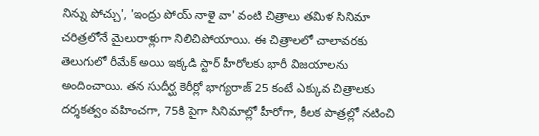నిన్ను పోచ్చు', 'ఇంద్రు పోయ్ నాళై వా' వంటి చిత్రాలు తమిళ సినిమా చరిత్రలోనే మైలురాళ్లుగా నిలిచిపోయాయి. ఈ చిత్రాలలో చాలావరకు తెలుగులో రీమేక్ అయి ఇక్కడి స్టార్ హీరోలకు భారీ విజయాలను అందించాయి. తన సుదీర్ఘ కెరీర్లో భాగ్యరాజ్ 25 కంటే ఎక్కువ చిత్రాలకు దర్శకత్వం వహించగా, 75కి పైగా సినిమాల్లో హీరోగా, కీలక పాత్రల్లో నటించి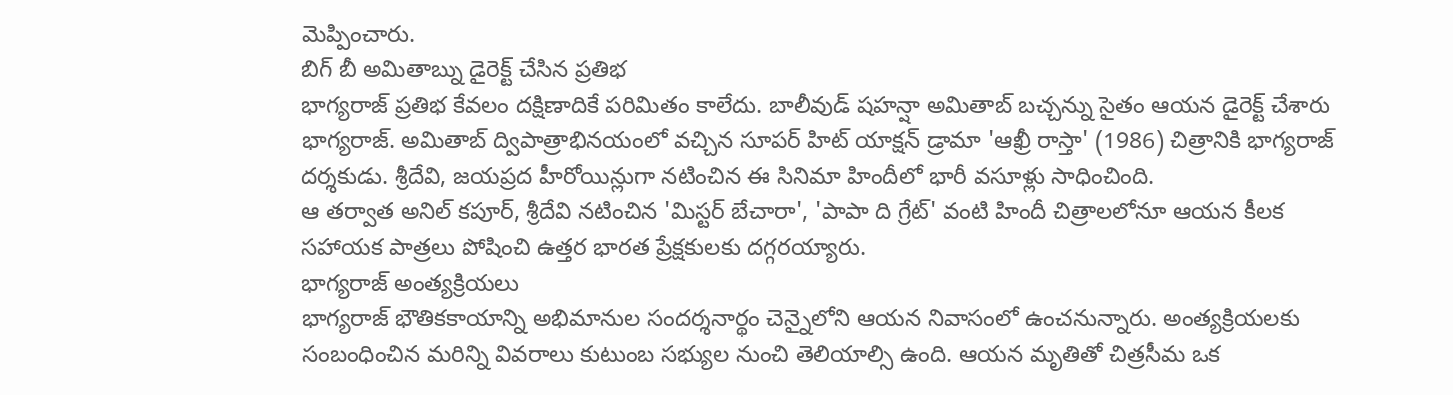మెప్పించారు.
బిగ్ బీ అమితాబ్ను డైరెక్ట్ చేసిన ప్రతిభ
భాగ్యరాజ్ ప్రతిభ కేవలం దక్షిణాదికే పరిమితం కాలేదు. బాలీవుడ్ షహన్షా అమితాబ్ బచ్చన్ను సైతం ఆయన డైరెక్ట్ చేశారు భాగ్యరాజ్. అమితాబ్ ద్విపాత్రాభినయంలో వచ్చిన సూపర్ హిట్ యాక్షన్ డ్రామా 'ఆఖ్రీ రాస్తా' (1986) చిత్రానికి భాగ్యరాజ్ దర్శకుడు. శ్రీదేవి, జయప్రద హీరోయిన్లుగా నటించిన ఈ సినిమా హిందీలో భారీ వసూళ్లు సాధించింది.
ఆ తర్వాత అనిల్ కపూర్, శ్రీదేవి నటించిన 'మిస్టర్ బేచారా', 'పాపా ది గ్రేట్' వంటి హిందీ చిత్రాలలోనూ ఆయన కీలక సహాయక పాత్రలు పోషించి ఉత్తర భారత ప్రేక్షకులకు దగ్గరయ్యారు.
భాగ్యరాజ్ అంత్యక్రియలు
భాగ్యరాజ్ భౌతికకాయాన్ని అభిమానుల సందర్శనార్థం చెన్నైలోని ఆయన నివాసంలో ఉంచనున్నారు. అంత్యక్రియలకు సంబంధించిన మరిన్ని వివరాలు కుటుంబ సభ్యుల నుంచి తెలియాల్సి ఉంది. ఆయన మృతితో చిత్రసీమ ఒక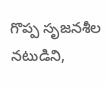గొప్ప సృజనశీల నటుడిని,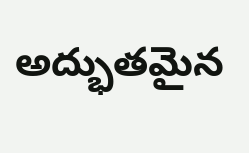అద్భుతమైన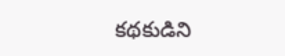కథకుడిని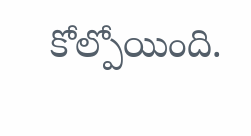కోల్పోయింది.